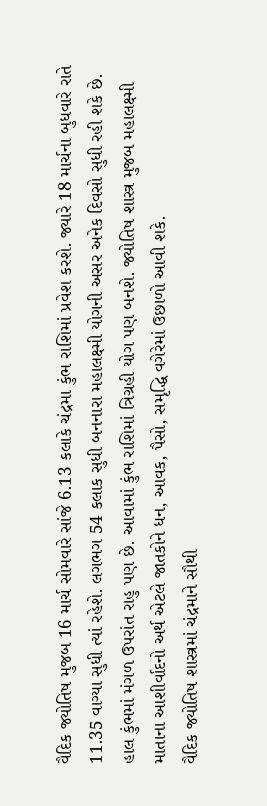વૈદિક જ્યોતિષ મુજબ 16 માર્ચ સોમવારે સાંજે 6.13 કલાકે ચંદ્રમા કુંભ રાશિમાં પ્રવેશ કરશે. જ્યારે 18 માર્ચના બુધવારે રાતે 11.35 વાગ્યા સુધી ત્યાં રહેશે. લગભગ 54 કલાક સુધી બનનારા મહાલક્ષ્મી યોગની અસર અનેક દિવસો સુધી રહી શકે છે. હાલ કુંભમાં મંગળ ઉપરાંત રાહુ પણ છે. આવામાં કુંભ રાશિમાં ત્રિગ્રહી યોગ પણ બનશે. જ્યોતિષ શાસ્ત્ર મુજબ મહાલક્ષ્મી માતાના આશીર્વાદનો અર્થ એટલે જાતકોને ધન, આવક, પૈસો, સમૃદ્ધિ વગેરેમાં ઉછાળો આવી શકે.
વૈદિક જ્યોતિષ શાસ્ત્રમાં ચંદ્રમાને સૌથી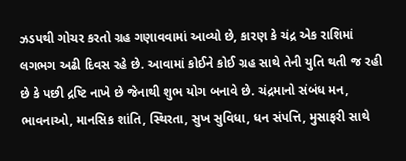ઝડપથી ગોચર કરતો ગ્રહ ગણાવવામાં આવ્યો છે, કારણ કે ચંદ્ર એક રાશિમાં લગભગ અઢી દિવસ રહે છે. આવામાં કોઈને કોઈ ગ્રહ સાથે તેની યુતિ થતી જ રહી છે કે પછી દ્રષ્ટિ નાખે છે જેનાથી શુભ યોગ બનાવે છે. ચંદ્રમાનો સંબંધ મન, ભાવનાઓ, માનસિક શાંતિ, સ્થિરતા, સુખ સુવિધા, ધન સંપત્તિ, મુસાફરી સાથે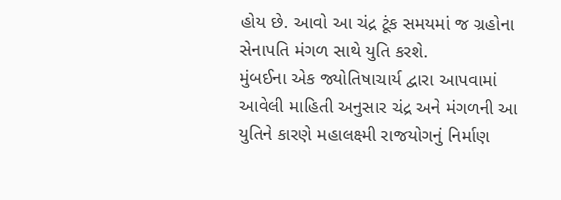હોય છે. આવો આ ચંદ્ર ટૂંક સમયમાં જ ગ્રહોના સેનાપતિ મંગળ સાથે યુતિ કરશે.
મુંબઈના એક જ્યોતિષાચાર્ય દ્વારા આપવામાં આવેલી માહિતી અનુસાર ચંદ્ર અને મંગળની આ યુતિને કારણે મહાલક્ષ્મી રાજયોગનું નિર્માણ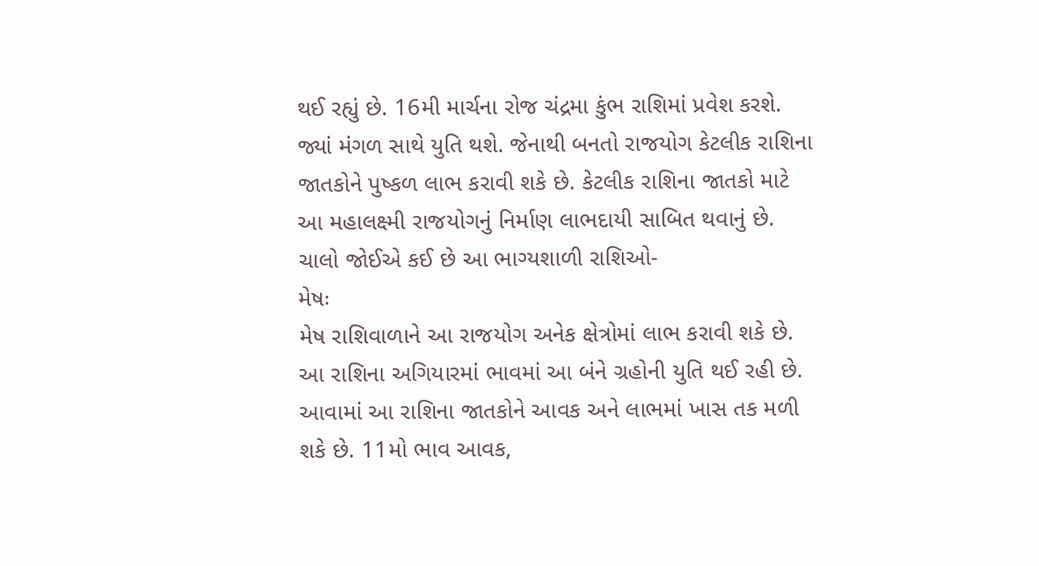થઈ રહ્યું છે. 16મી માર્ચના રોજ ચંદ્રમા કુંભ રાશિમાં પ્રવેશ કરશે. જ્યાં મંગળ સાથે યુતિ થશે. જેનાથી બનતો રાજયોગ કેટલીક રાશિના જાતકોને પુષ્કળ લાભ કરાવી શકે છે. કેટલીક રાશિના જાતકો માટે આ મહાલક્ષ્મી રાજયોગનું નિર્માણ લાભદાયી સાબિત થવાનું છે. ચાલો જોઈએ કઈ છે આ ભાગ્યશાળી રાશિઓ-
મેષઃ
મેષ રાશિવાળાને આ રાજયોગ અનેક ક્ષેત્રોમાં લાભ કરાવી શકે છે. આ રાશિના અગિયારમાં ભાવમાં આ બંને ગ્રહોની યુતિ થઈ રહી છે. આવામાં આ રાશિના જાતકોને આવક અને લાભમાં ખાસ તક મળી શકે છે. 11મો ભાવ આવક,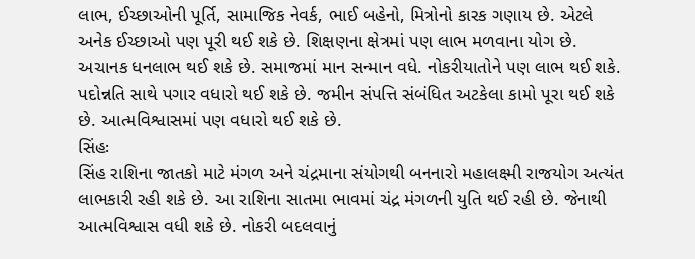લાભ, ઈચ્છાઓની પૂર્તિ, સામાજિક નેવર્ક, ભાઈ બહેનો, મિત્રોનો કારક ગણાય છે. એટલે અનેક ઈચ્છાઓ પણ પૂરી થઈ શકે છે. શિક્ષણના ક્ષેત્રમાં પણ લાભ મળવાના યોગ છે. અચાનક ધનલાભ થઈ શકે છે. સમાજમાં માન સન્માન વધે. નોકરીયાતોને પણ લાભ થઈ શકે. પદોન્નતિ સાથે પગાર વધારો થઈ શકે છે. જમીન સંપત્તિ સંબંધિત અટકેલા કામો પૂરા થઈ શકે છે. આત્મવિશ્વાસમાં પણ વધારો થઈ શકે છે.
સિંહઃ
સિંહ રાશિના જાતકો માટે મંગળ અને ચંદ્રમાના સંયોગથી બનનારો મહાલક્ષ્મી રાજયોગ અત્યંત લાભકારી રહી શકે છે. આ રાશિના સાતમા ભાવમાં ચંદ્ર મંગળની યુતિ થઈ રહી છે. જેનાથી આત્મવિશ્વાસ વધી શકે છે. નોકરી બદલવાનું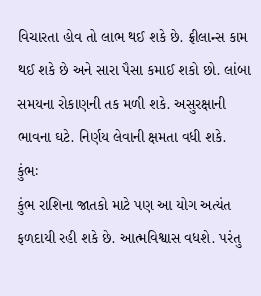વિચારતા હોવ તો લાભ થઈ શકે છે. ફ્રીલાન્સ કામ થઈ શકે છે અને સારા પૈસા કમાઈ શકો છો. લાંબા સમયના રોકાણની તક મળી શકે. અસુરક્ષાની ભાવના ઘટે. નિર્ણય લેવાની ક્ષમતા વધી શકે.
કુંભઃ
કુંભ રાશિના જાતકો માટે પણ આ યોગ અત્યંત ફળદાયી રહી શકે છે. આત્મવિશ્વાસ વધશે. પરંતુ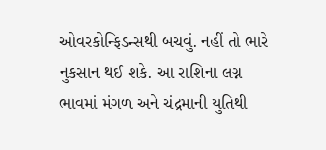ઓવરકોન્ફિડન્સથી બચવું. નહીં તો ભારે નુકસાન થઈ શકે. આ રાશિના લગ્ન ભાવમાં મંગળ અને ચંદ્રમાની યુતિથી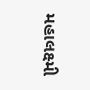મહાલક્ષ્મી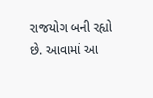રાજયોગ બની રહ્યો છે. આવામાં આ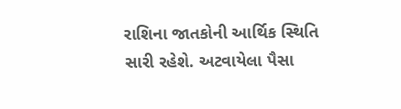રાશિના જાતકોની આર્થિક સ્થિતિ સારી રહેશે. અટવાયેલા પૈસા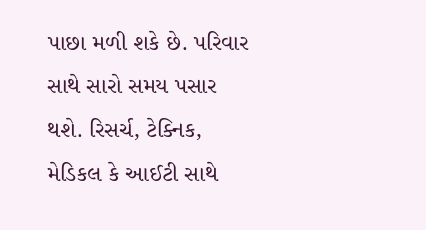પાછા મળી શકે છે. પરિવાર સાથે સારો સમય પસાર થશે. રિસર્ચ, ટેક્નિક, મેડિકલ કે આઈટી સાથે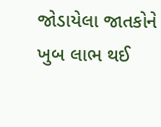જોડાયેલા જાતકોને ખુબ લાભ થઈ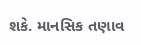શકે. માનસિક તણાવ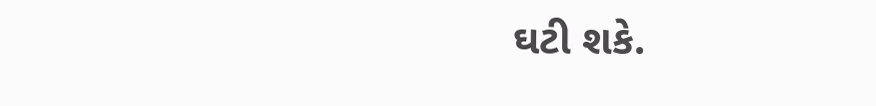ઘટી શકે.